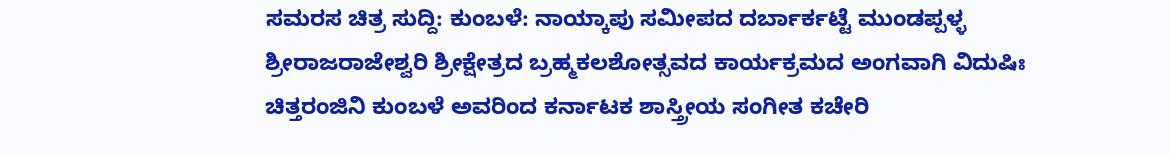ಸಮರಸ ಚಿತ್ರ ಸುದ್ದಿ: ಕುಂಬಳೆ: ನಾಯ್ಕಾಪು ಸಮೀಪದ ದರ್ಬಾರ್ಕಟ್ಟೆ ಮುಂಡಪ್ಪಳ್ಳ ಶ್ರೀರಾಜರಾಜೇಶ್ವರಿ ಶ್ರೀಕ್ಷೇತ್ರದ ಬ್ರಹ್ಮಕಲಶೋತ್ಸವದ ಕಾರ್ಯಕ್ರಮದ ಅಂಗವಾಗಿ ವಿದುಷಿಃ ಚಿತ್ತರಂಜಿನಿ ಕುಂಬಳೆ ಅವರಿಂದ ಕರ್ನಾಟಕ ಶಾಸ್ತ್ರೀಯ ಸಂಗೀತ ಕಚೇರಿ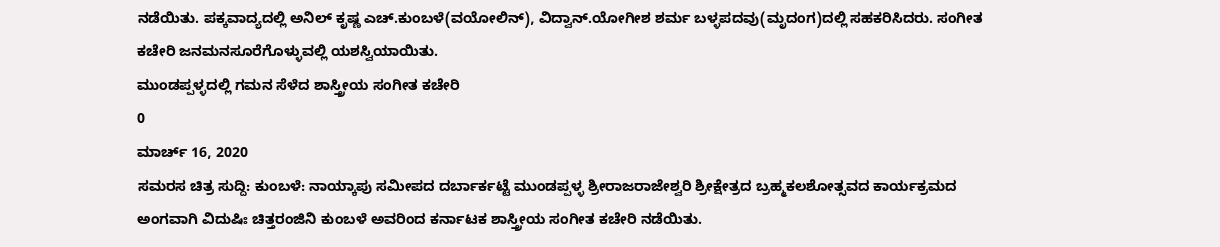ನಡೆಯಿತು. ಪಕ್ಕವಾದ್ಯದಲ್ಲಿ ಅನಿಲ್ ಕೃಷ್ಣ ಎಚ್.ಕುಂಬಳೆ(ವಯೋಲಿನ್), ವಿದ್ವಾನ್.ಯೋಗೀಶ ಶರ್ಮ ಬಳ್ಳಪದವು(ಮೃದಂಗ)ದಲ್ಲಿ ಸಹಕರಿಸಿದರು. ಸಂಗೀತ ಕಚೇರಿ ಜನಮನಸೂರೆಗೊಳ್ಳುವಲ್ಲಿ ಯಶಸ್ವಿಯಾಯಿತು.
ಮುಂಡಪ್ಪಳ್ಳದಲ್ಲಿ ಗಮನ ಸೆಳೆದ ಶಾಸ್ತ್ರೀಯ ಸಂಗೀತ ಕಚೇರಿ
0
ಮಾರ್ಚ್ 16, 2020
ಸಮರಸ ಚಿತ್ರ ಸುದ್ದಿ: ಕುಂಬಳೆ: ನಾಯ್ಕಾಪು ಸಮೀಪದ ದರ್ಬಾರ್ಕಟ್ಟೆ ಮುಂಡಪ್ಪಳ್ಳ ಶ್ರೀರಾಜರಾಜೇಶ್ವರಿ ಶ್ರೀಕ್ಷೇತ್ರದ ಬ್ರಹ್ಮಕಲಶೋತ್ಸವದ ಕಾರ್ಯಕ್ರಮದ ಅಂಗವಾಗಿ ವಿದುಷಿಃ ಚಿತ್ತರಂಜಿನಿ ಕುಂಬಳೆ ಅವರಿಂದ ಕರ್ನಾಟಕ ಶಾಸ್ತ್ರೀಯ ಸಂಗೀತ ಕಚೇರಿ ನಡೆಯಿತು.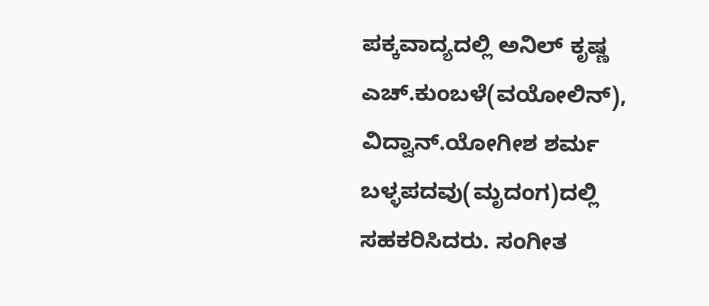ಪಕ್ಕವಾದ್ಯದಲ್ಲಿ ಅನಿಲ್ ಕೃಷ್ಣ ಎಚ್.ಕುಂಬಳೆ(ವಯೋಲಿನ್), ವಿದ್ವಾನ್.ಯೋಗೀಶ ಶರ್ಮ ಬಳ್ಳಪದವು(ಮೃದಂಗ)ದಲ್ಲಿ ಸಹಕರಿಸಿದರು. ಸಂಗೀತ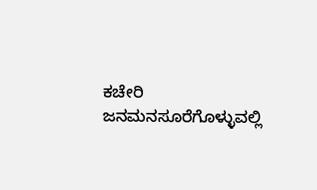ಕಚೇರಿ ಜನಮನಸೂರೆಗೊಳ್ಳುವಲ್ಲಿ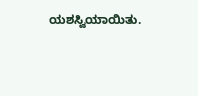ಯಶಸ್ವಿಯಾಯಿತು.